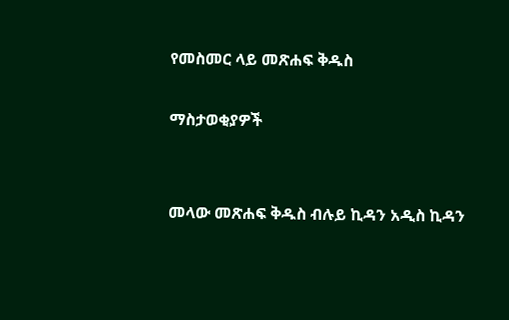የመስመር ላይ መጽሐፍ ቅዱስ

ማስታወቂያዎች


መላው መጽሐፍ ቅዱስ ብሉይ ኪዳን አዲስ ኪዳን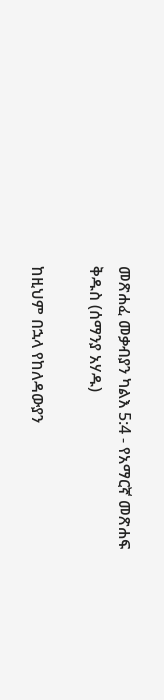መጽሐፈ መቃብያን ካልእ 5:4 - የአማርኛ መጽሐፍ ቅዱስ (ሰማንያ አሃዱ)

ከዚህም በኋላ የከለዳውያን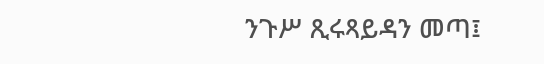ንጉሥ ጺሩጻይዳን መጣ፤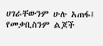ሀገራቸውንም ሁሉ አጠፋ፤ የመቃቢስንም ልጆች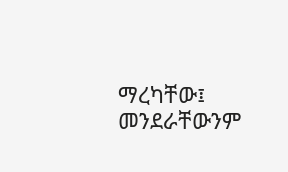ማረካቸው፤ መንደራቸውንም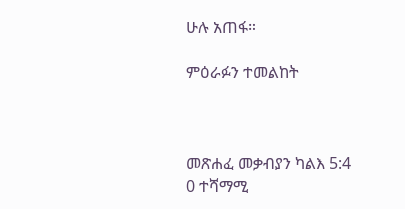ሁሉ አጠፋ።

ምዕራፉን ተመልከት



መጽሐፈ መቃብያን ካልእ 5:4
0 ተሻማሚ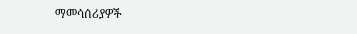ማመሳሰሪያዎች